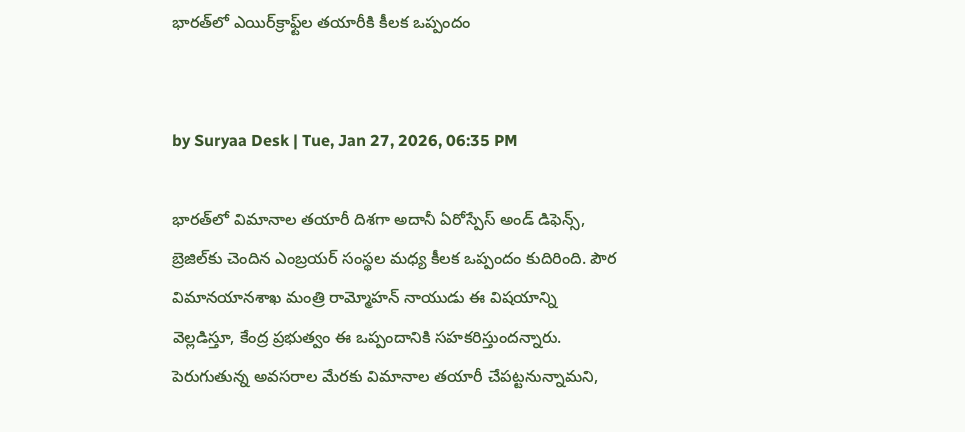భారత్‌లో ఎయిర్‌క్రాఫ్ట్‌ల తయారీకి కీలక ఒప్పందం


by Suryaa Desk | Tue, Jan 27, 2026, 06:35 PM

భారత్‌లో విమానాల తయారీ దిశగా అదానీ ఏరోస్పేస్‌ అండ్‌ డిఫెన్స్‌, బ్రెజిల్‌కు చెందిన ఎంబ్రయర్‌ సంస్థల మధ్య కీలక ఒప్పందం కుదిరింది. పౌర విమానయానశాఖ మంత్రి రామ్మోహన్‌ నాయుడు ఈ విషయాన్ని వెల్లడిస్తూ, కేంద్ర ప్రభుత్వం ఈ ఒప్పందానికి సహకరిస్తుందన్నారు. పెరుగుతున్న అవసరాల మేరకు విమానాల తయారీ చేపట్టనున్నామని,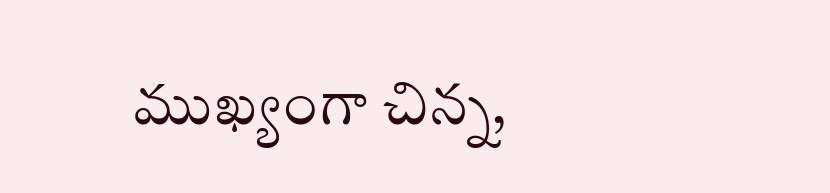ముఖ్యంగా చిన్న,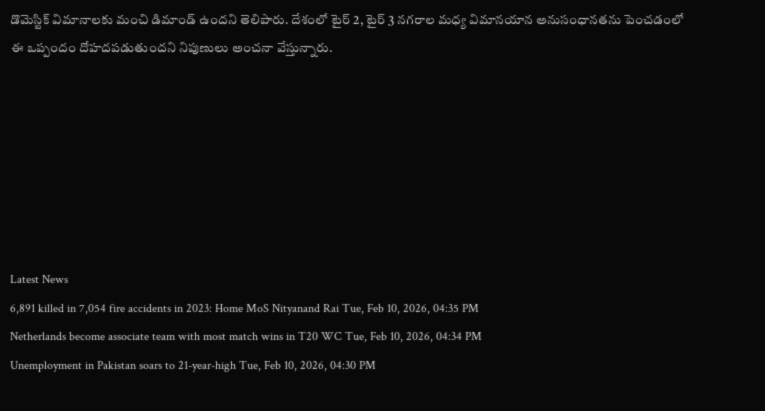డొమెస్టిక్‌ విమానాలకు మంచి డిమాండ్‌ ఉందని తెలిపారు. దేశంలో టైర్‌ 2, టైర్‌ 3 నగరాల మధ్య విమానయాన అనుసంధానతను పెంచడంలో ఈ ఒప్పందం దోహదపడుతుందని నిపుణులు అంచనా వేస్తున్నారు.







Latest News
6,891 killed in 7,054 fire accidents in 2023: Home MoS Nityanand Rai Tue, Feb 10, 2026, 04:35 PM
Netherlands become associate team with most match wins in T20 WC Tue, Feb 10, 2026, 04:34 PM
Unemployment in Pakistan soars to 21-year-high Tue, Feb 10, 2026, 04:30 PM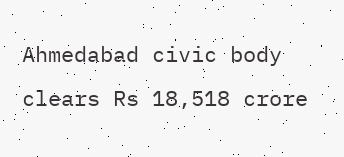Ahmedabad civic body clears Rs 18,518 crore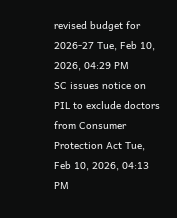revised budget for 2026-27 Tue, Feb 10, 2026, 04:29 PM
SC issues notice on PIL to exclude doctors from Consumer Protection Act Tue, Feb 10, 2026, 04:13 PM